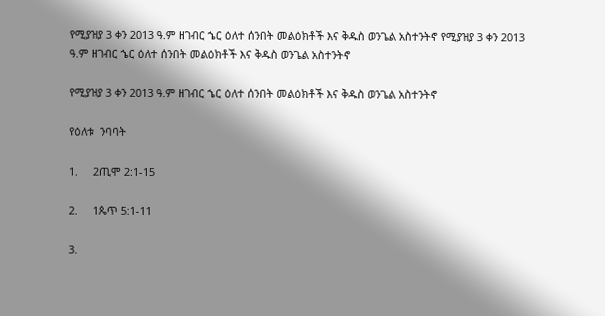የሚያዝያ 3 ቀን 2013 ዓ.ም ዘገብር ኄር ዕለተ ሰንበት መልዕክቶች እና ቅዱስ ወንጌል አስተንትኖ የሚያዝያ 3 ቀን 2013 ዓ.ም ዘገብር ኄር ዕለተ ሰንበት መልዕክቶች እና ቅዱስ ወንጌል አስተንትኖ

የሚያዝያ 3 ቀን 2013 ዓ.ም ዘገብር ኄር ዕለተ ሰንበት መልዕክቶች እና ቅዱስ ወንጌል አስተንትኖ

የዕለቱ  ንባባት

1.     2ጢሞ 2:1-15

2.     1ጴጥ 5:1-11

3.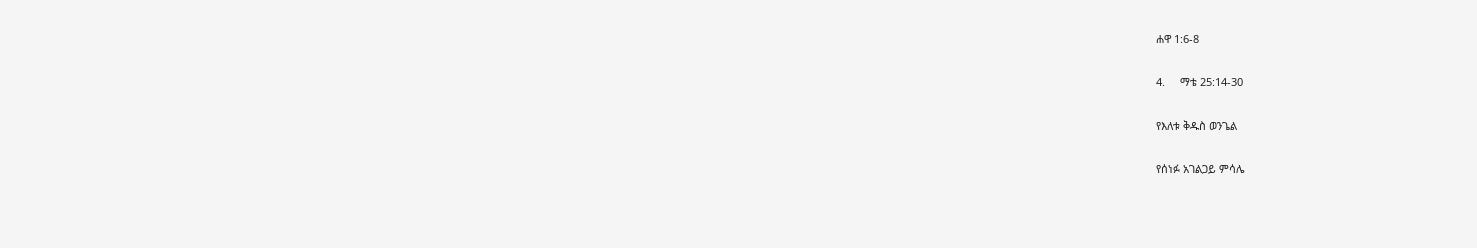ሐዋ 1:6-8

4.     ማቴ 25:14-30

የእለቱ ቅዱስ ወንጌል

የሰነፉ አገልጋይ ምሳሌ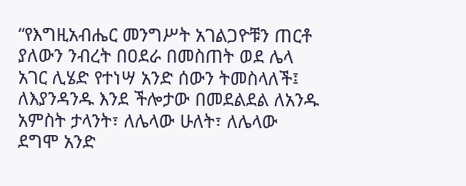“የእግዚአብሔር መንግሥት አገልጋዮቹን ጠርቶ ያለውን ንብረት በዐደራ በመስጠት ወደ ሌላ አገር ሊሄድ የተነሣ አንድ ሰውን ትመስላለች፤ ለእያንዳንዱ እንደ ችሎታው በመደልደል ለአንዱ አምስት ታላንት፣ ለሌላው ሁለት፣ ለሌላው ደግሞ አንድ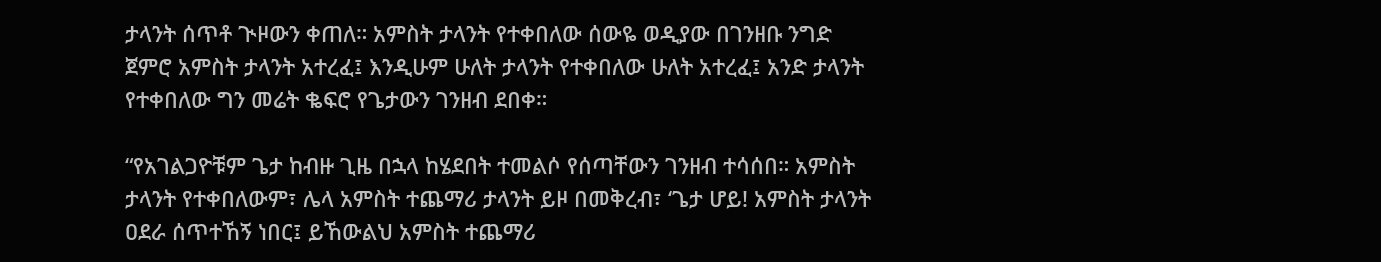ታላንት ሰጥቶ ጒዞውን ቀጠለ። አምስት ታላንት የተቀበለው ሰውዬ ወዲያው በገንዘቡ ንግድ ጀምሮ አምስት ታላንት አተረፈ፤ እንዲሁም ሁለት ታላንት የተቀበለው ሁለት አተረፈ፤ አንድ ታላንት የተቀበለው ግን መሬት ቈፍሮ የጌታውን ገንዘብ ደበቀ።

“የአገልጋዮቹም ጌታ ከብዙ ጊዜ በኋላ ከሄደበት ተመልሶ የሰጣቸውን ገንዘብ ተሳሰበ። አምስት ታላንት የተቀበለውም፣ ሌላ አምስት ተጨማሪ ታላንት ይዞ በመቅረብ፣ ‘ጌታ ሆይ! አምስት ታላንት ዐደራ ሰጥተኸኝ ነበር፤ ይኸውልህ አምስት ተጨማሪ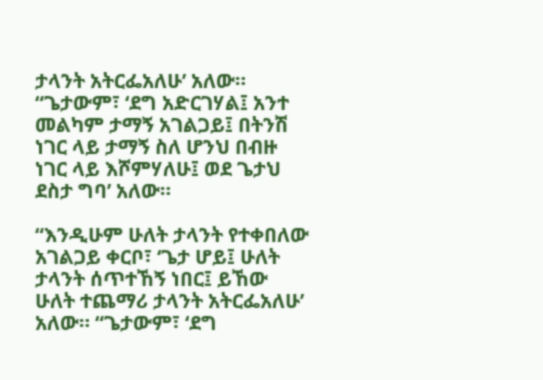ታላንት አትርፌአለሁ’ አለው። “ጌታውም፣ ‘ደግ አድርገሃል፤ አንተ መልካም ታማኝ አገልጋይ፤ በትንሽ ነገር ላይ ታማኝ ስለ ሆንህ በብዙ ነገር ላይ እሾምሃለሁ፤ ወደ ጌታህ ደስታ ግባ’ አለው።

“እንዲሁም ሁለት ታላንት የተቀበለው አገልጋይ ቀርቦ፣ ‘ጌታ ሆይ፤ ሁለት ታላንት ሰጥተኸኝ ነበር፤ ይኸው ሁለት ተጨማሪ ታላንት አትርፌአለሁ’ አለው። “ጌታውም፣ ‘ደግ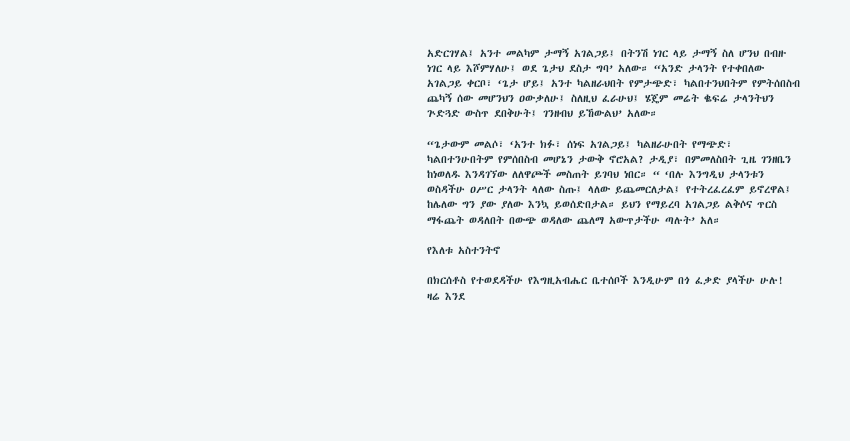አድርገሃል፤ አንተ መልካም ታማኝ አገልጋይ፤ በትንሽ ነገር ላይ ታማኝ ስለ ሆንህ በብዙ ነገር ላይ እሾምሃለሁ፤ ወደ ጌታህ ደስታ ግባ’ አለው። “አንድ ታላንት የተቀበለው አገልጋይ ቀርቦ፣ ‘ጌታ ሆይ፤ አንተ ካልዘራህበት የምታጭድ፣ ካልበተንህበትም የምትሰበስብ ጨካኝ ሰው መሆንህን ዐውቃለሁ፤ ስለዚህ ፈራሁህ፤ ሄጄም መሬት ቈፍሬ ታላንትህን ጕድጓድ ውስጥ ደበቅሁት፤ ገንዘብህ ይኸውልህ’ አለው።

“ጌታውም መልሶ፣ ‘አንተ ክፉ፣ ሰነፍ አገልጋይ፤ ካልዘራሁበት የማጭድ፣ ካልበተንሁበትም የምሰበስብ መሆኔን ታውቅ ኖሮአል? ታዲያ፣ በምመለስበት ጊዜ ገንዘቤን ከነወለዱ እንዳገኘው ለለዋጮች መስጠት ይገባህ ነበር። “ ‘በሉ እንግዲህ ታላንቱን ወስዳችሁ ዐሥር ታላንት ላለው ስጡ፤ ላለው ይጨመርለታል፤ የተትረፈረፈም ይኖረዋል፤ ከሌለው ግን ያው ያለው እንኳ ይወሰድበታል። ይህን የማይረባ አገልጋይ ልቅሶና ጥርስ ማፋጨት ወዳለበት በውጭ ወዳለው ጨለማ አውጥታችሁ ጣሉት’ አለ።

የእለቱ አስተንትኖ

በክርሰቶስ የተወደዳችሁ የእግዚአብሔር ቤተሰቦች እንዲሁም በጎ ፈቃድ ያላችሁ ሁሉ! ዛሬ እንደ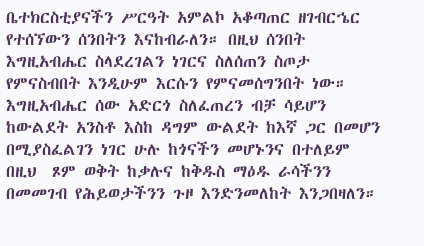ቤተክርስቲያናችን ሥርዓት አምልኮ አቆጣጠር ዘገብርኄር የተሰኘውን ሰንበትን እናከብራለን። በዚህ ሰንበት እግዚአብሔር ስላደረገልን ነገርና ስለሰጠን ስጦታ የምናስብበት እንዲሁም እርሱን የምናመሰግንበት ነው። እግዚአብሔር ሰው አድርጎ ስለፈጠረን ብቻ ሳይሆን ከውልደት አንስቶ እስከ ዳግም ውልደት ከእኛ ጋር በመሆን በሚያስፈልገን ነገር ሁሉ ከጎናችን መሆኑንና በተለይም በዚህ  ጾም ወቅት ከቃሉና ከቅዱስ ማዕዱ ራሳችንን በመመገብ የሕይወታችንን ጉዞ እንድንመለከት እንጋበዛለን።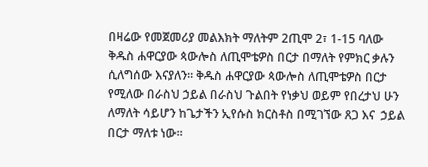በዛሬው የመጀመሪያ መልእክት ማለትም 2ጢሞ 2፣ 1-15 ባለው ቅዱስ ሐዋርያው ጳውሎስ ለጢሞቴዎስ በርታ በማለት የምክር ቃሉን ሲለግሰው እናያለን። ቅዱስ ሐዋርያው ጳውሎስ ለጢሞቴዎስ በርታ የሚለው በራስህ ኃይል በራስህ ጉልበት የነቃህ ወይም የበረታህ ሁን ለማለት ሳይሆን ከጌታችን ኢየሱስ ክርስቶስ በሚገኘው ጸጋ እና  ኃይል በርታ ማለቱ ነው።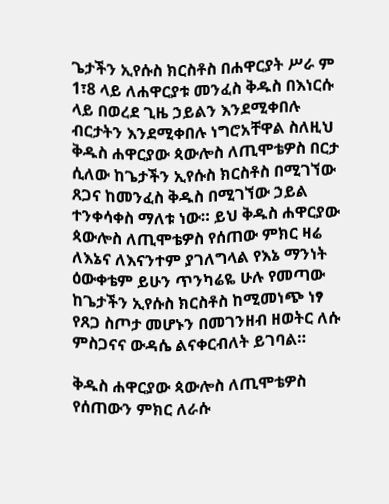ጌታችን ኢየሱስ ክርስቶስ በሐዋርያት ሥራ ም 1፣8 ላይ ለሐዋርያቱ መንፈስ ቅዱስ በእነርሱ ላይ በወረደ ጊዜ ኃይልን እንደሚቀበሉ ብርታትን እንደሚቀበሉ ነግሮአቸዋል ስለዚህ ቅዱስ ሐዋርያው ጳውሎስ ለጢሞቴዎስ በርታ ሲለው ከጌታችን ኢየሱስ ክርስቶስ በሚገኘው ጸጋና ከመንፈስ ቅዱስ በሚገኘው ኃይል ተንቀሳቀስ ማለቱ ነው። ይህ ቅዱስ ሐዋርያው ጳውሎስ ለጢሞቴዎስ የሰጠው ምክር ዛሬ ለእኔና ለእናንተም ያገለግላል የእኔ ማንነት ዕውቀቴም ይሁን ጥንካሬዬ ሁሉ የመጣው ከጌታችን ኢየሱስ ክርስቶስ ከሚመነጭ ነፃ የጸጋ ስጦታ መሆኑን በመገንዘብ ዘወትር ለሱ ምስጋናና ውዳሴ ልናቀርብለት ይገባል።

ቅዱስ ሐዋርያው ጳውሎስ ለጢሞቴዎስ የሰጠውን ምክር ለራሱ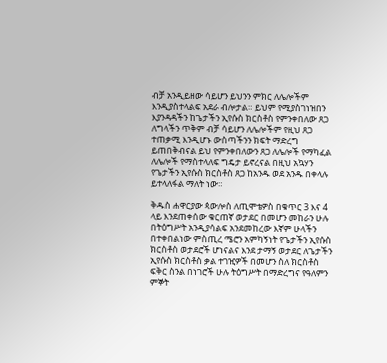ብቻ አንዲይዘው ሳይሆን ይህንን ምክር ለሌሎችም እንዲያስተላልፍ አደራ ብሎታል። ይህም የሚያስገነዝበን እያንዳዳችን ከጌታችን ኢየሱስ ክርስቶስ የምንቀበለው ጸጋ ለግላችን ጥቅም ብቻ ሳይሆን ለሌሎችም የዚህ ጸጋ ተጠቃሚ እንዲሆኑ ውስጣችንን ክፍት ማድረግ ይጠበቅብናል ይህ የምንቀበለውን ጸጋ ለሌሎች የማካፈል ለሌሎች የማስተላለፍ ግዴታ ይኖረናል በዚህ አኳሃን የጌታችን ኢየሱስ ክርስቶስ ጸጋ ከአንዱ ወደ አንዱ በቀላሉ ይተላለፋል ማለት ነው።

ቅዱስ ሐዋርያው ጳውሎስ ለጢሞቴዎስ በቁጥር 3 እና 4 ላይ እንደጠቀሰው ቁርጠኛ ወታደር በመሆን መከራን ሁሉ በትዕግሥት አንዲያሳልፍ አንደመከረው እኛም ሁላችን በተቀበልነው ምስጢረ ሜሮን አምካኝነት የጌታችን ኢየሱስ ክርስቶስ ወታደሮች ሆነናልና እንደ ታማኝ ወታደር ለጌታችን ኢየሱስ ክርስቶስ ቃል ተገዢዎች በመሆን ስለ ክርስቶስ ፍቅር ስንል በነገሮች ሁሉ ትዕግሥት በማድረግና የዓለምን ምኞት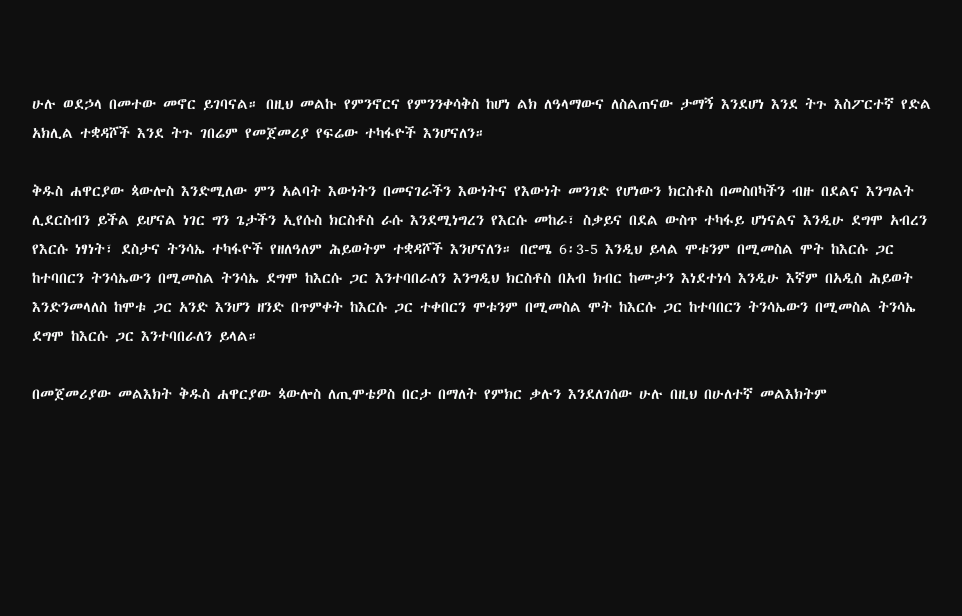ሁሉ ወደኃላ በመተው መኖር ይገባናል። በዚህ መልኩ የምንኖርና የምንንቀሳቅስ ከሆነ ልክ ለዓላማውና ለስልጠናው ታማኝ እንደሆነ እንደ ትጉ እስፖርተኛ የድል አክሊል ተቋዳሾች እንደ ትጉ ገበሬም የመጀመሪያ የፍሬው ተካፋዮች እንሆናለን።

ቅዱስ ሐዋርያው ጳውሎስ እንድሚለው ምን አልባት እውነትን በመናገራችን እውነትና የእውነት መንገድ የሆነውን ክርስቶስ በመስበካችን ብዙ በደልና እንግልት ሊደርስብን ይችል ይሆናል ነገር ግን ጌታችን ኢየሱስ ክርስቶስ ራሱ እንደሚነግረን የእርሱ መከራ፣ ስቃይና በደል ውስጥ ተካፋይ ሆነናልና እንዲሁ ደግሞ አብረን የእርሱ ነፃነት፣ ደስታና ትንሳኤ ተካፋዮች የዘለዓለም ሕይወትም ተቋዳሾች እንሆናለን። በሮሜ 6፡3-5 እንዲህ ይላል ሞቱንም በሚመስል ሞት ከእርሱ ጋር ከተባበርን ትንሳኤውን በሚመስል ትንሳኤ ደግሞ ከእርሱ ጋር እንተባበራለን እንግዲህ ክርስቶስ በአብ ክብር ከሙታን እነደተነሳ እንዲሁ እኛም በአዲስ ሕይወት እንድንመላለስ ከሞቱ ጋር አንድ እንሆን ዘንድ በጥምቀት ከእርሱ ጋር ተቀበርን ሞቱንም በሚመስል ሞት ከእርሱ ጋር ከተባበርን ትንሳኤውን በሚመስል ትንሳኤ ደግሞ ከእርሱ ጋር እንተባበራለን ይላል።

በመጀመሪያው መልእክት ቅዱስ ሐዋርያው ጳውሎስ ለጢሞቴዎስ በርታ በማለት የምክር ቃሉን እንደለገሰው ሁሉ በዚህ በሁለተኛ መልእክትም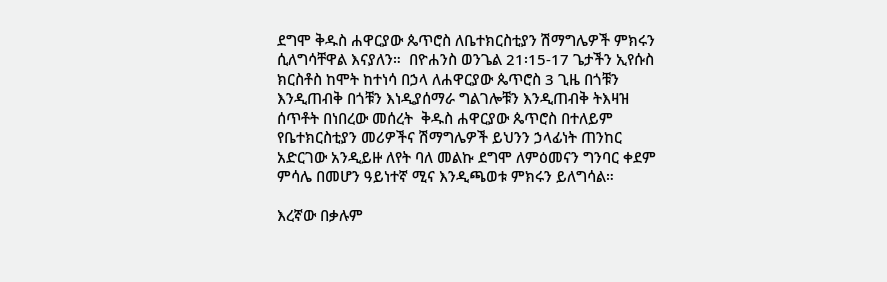ደግሞ ቅዱስ ሐዋርያው ጴጥሮስ ለቤተክርስቲያን ሽማግሌዎች ምክሩን ሲለግሳቸዋል እናያለን።  በዮሐንስ ወንጌል 21፡15-17 ጌታችን ኢየሱስ ክርስቶስ ከሞት ከተነሳ በኃላ ለሐዋርያው ጴጥሮስ 3 ጊዜ በጎቹን እንዲጠብቅ በጎቹን እነዲያሰማራ ግልገሎቹን እንዲጠብቅ ትእዛዝ ሰጥቶት በነበረው መሰረት  ቅዱስ ሐዋርያው ጴጥሮስ በተለይም የቤተክርስቲያን መሪዎችና ሽማግሌዎች ይህንን ኃላፊነት ጠንከር አድርገው አንዲይዙ ለየት ባለ መልኩ ደግሞ ለምዕመናን ግንባር ቀደም ምሳሌ በመሆን ዓይነተኛ ሚና እንዲጫወቱ ምክሩን ይለግሳል።

እረኛው በቃሉም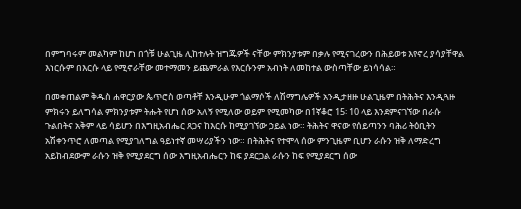በምግባሩም መልካም ከሆነ በጎቹ ሁልጊዜ ሊከተሉት ዝግጁዎች ናቸው ምክንያቱም በቃሉ የሚናገረውን በሕይወቱ እየኖረ ያሳያቸዋል እነርሱም በእርሱ ላይ የሚኖራቸው መተማመን ይጨምራል የእርሱንም አብነት ለመከተል ውስጣቸው ይነሳሳል።

በመቀጠልም ቅዱስ ሐዋርያው ጴጥሮስ ወጣቶቸ እንዲሁም ጎልማሶች ለሽማግሌዎች አንዲታዘዙ ሁልጊዜም በትሕትና እንዲጓዙ ምክሩን ይለግሳል ምክንያቱም ትሑት የሆነ ሰው አለኝ የሚለው ወይም የሚመካው በ1ኛቆሮ 15፡ 10 ላይ እንደምናገኘው በራሱ ጉልበትና አቅም ላይ ሳይሆን በእግዚአብሔር ጸጋና ከእርሱ ከሚያገኘው ኃይል ነው። ትሕትና ዋናው የሰይጣንን ባሕሪ ትዕቢትን አሽቀንጥሮ ለመጣል የሚያገለግል ዓይነተኛ መሣሪያችን ነው። በትሕትና የተሞላ ሰው ምንጊዜም ቢሆን ራሱን ዝቅ ለማድረግ አይከብደውም ራሱን ዝቅ የሚያደርግ ሰው እግዚአብሔርን ከፍ ያደርጋል ራሱን ከፍ የሚያደርግ ሰው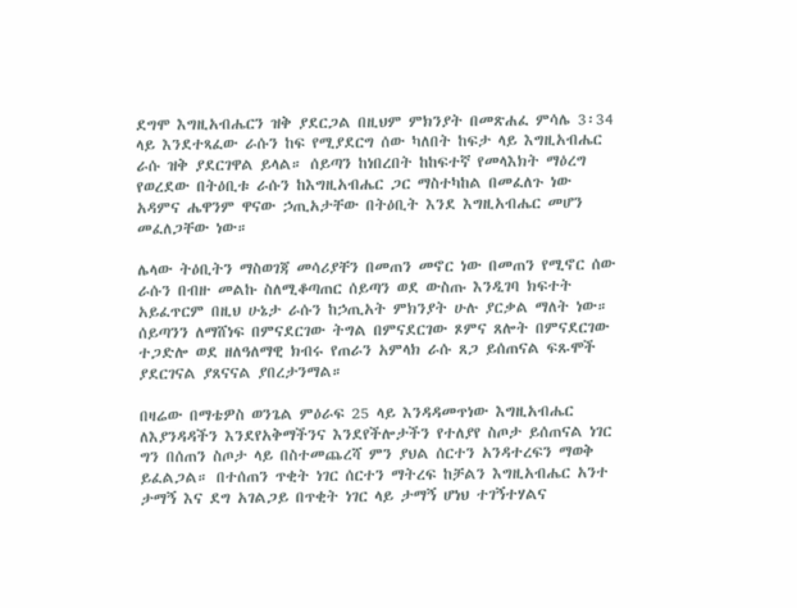ደግሞ እግዚአብሔርን ዝቅ ያደርጋል በዚህም ምክንያት በመጽሐፈ ምሳሌ 3፡34 ላይ እንደተጻፈው ራሱን ከፍ የሚያደርግ ሰው ካለበት ከፍታ ላይ እግዚአብሔር ራሱ ዝቅ ያደርገዋል ይላል። ሰይጣን ከነበረበት ከከፍተኛ የመላእክት ማዕረግ የወረደው በትዕቢቱ ራሱን ከእግዚአብሔር ጋር ማስተካከል በመፈለጉ ነው አዳምና ሔዋንም ዋናው ኃጢአታቸው በትዕቢት እንደ እግዚአብሔር መሆን መፈለጋቸው ነው።

ሌላው ትዕቢትን ማስወገጃ መሳሪያቸን በመጠን መኖር ነው በመጠን የሚኖር ሰው ራሱን በብዙ መልኩ ስለሚቆጣጠር ሰይጣን ወደ ውስጡ እንዲገባ ክፍተት አይፈጥርም በዚህ ሁኔታ ራሱን ከኃጢአት ምክንያት ሁሉ ያርቃል ማለት ነው። ሰይጣንን ለማሸነፍ በምናደርገው ትግል በምናደርገው ጾምና ጸሎት በምናደርገው ተጋድሎ ወደ ዘለዓለማዊ ክብሩ የጠራን አምላክ ራሱ ጸጋ ይሰጠናል ፍጹሞች ያደርገናል ያጸናናል ያበረታንማል።

በዛሬው በማቴዎስ ወንጌል ምዕራፍ 25 ላይ እንዳዳመጥነው እግዚአብሔር ለእያንዳዳችን እንደየአቅማችንና እንደየችሎታችን የተለያየ ስጦታ ይሰጠናል ነገር ግን በሰጠን ስጦታ ላይ በስተመጨረሻ ምን ያህል ሰርተን አንዳተረፍን ማወቅ ይፈልጋል። በተሰጠን ጥቂት ነገር ሰርተን ማትረፍ ከቻልን እግዚአብሔር አንተ ታማኝ እና ደግ አገልጋይ በጥቂት ነገር ላይ ታማኝ ሆነህ ተገኝተሃልና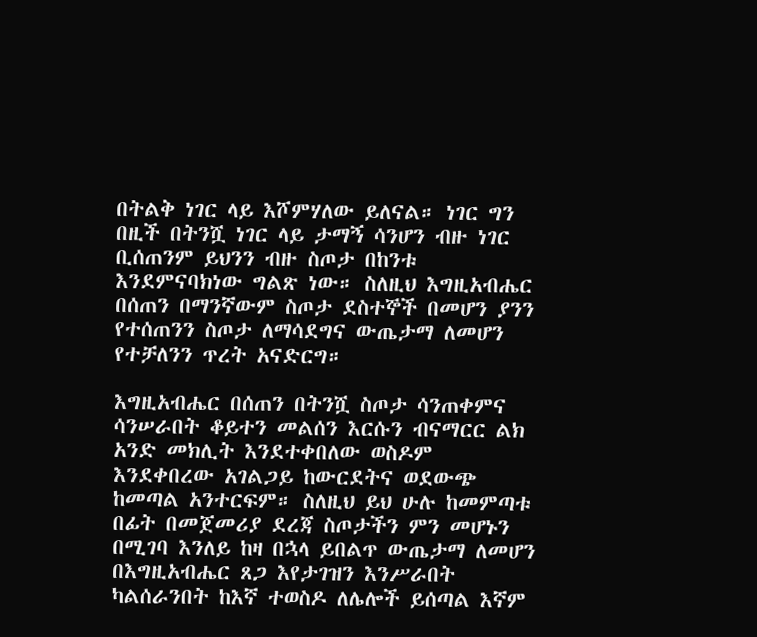በትልቅ ነገር ላይ እሾምሃለው ይለናል። ነገር ግን በዚች በትንሿ ነገር ላይ ታማኝ ሳንሆን ብዙ ነገር ቢሰጠንም ይህንን ብዙ ስጦታ በከንቱ እንደምናባክነው ግልጽ ነው። ስለዚህ እግዚአብሔር በሰጠን በማንኛውም ስጦታ ደስተኞች በመሆን ያንን የተሰጠንን ስጦታ ለማሳደግና ውጤታማ ለመሆን የተቻለንን ጥረት አናድርግ።

እግዚአብሔር በሰጠን በትንሿ ስጦታ ሳንጠቀምና ሳንሠራበት ቆይተን መልሰን እርሱን ብናማርር ልክ አንድ መክሊት እንደተቀበለው ወስዶም እንደቀበረው አገልጋይ ከውርደትና ወደውጭ ከመጣል አንተርፍም። ስለዚህ ይህ ሁሉ ከመምጣቱ በፊት በመጀመሪያ ደረጃ ስጦታችን ምን መሆኑን በሚገባ እንለይ ከዛ በኋላ ይበልጥ ውጤታማ ለመሆን በእግዚአብሔር ጸጋ እየታገዝን እንሥራበት ካልሰራንበት ከእኛ ተወስዶ ለሌሎች ይሰጣል እኛም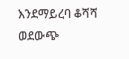እንደማይረባ ቆሻሻ ወደውጭ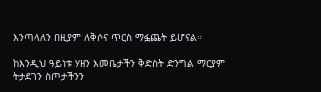እንጣላለን በዚያም ለቅሶና ጥርስ ማፏጨት ይሆናል።

ከእንዲህ ዓይነቱ ሃዘን እመቤታችን ቅድስት ድንግል ማርያም ትታደገን ስጦታችንን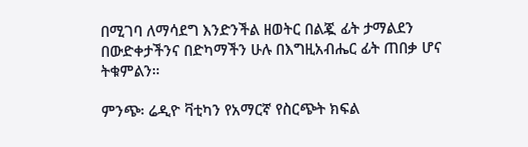በሚገባ ለማሳደግ እንድንችል ዘወትር በልጇ ፊት ታማልደን በውድቀታችንና በድካማችን ሁሉ በእግዚአብሔር ፊት ጠበቃ ሆና ትቁምልን።

ምንጭ፡ ሬዲዮ ቫቲካን የአማርኛ የስርጭት ክፍል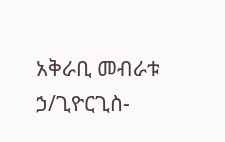አቅራቢ መብራቱ ኃ/ጊዮርጊስ-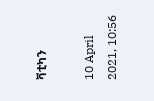ቫቲካን

10 April 2021, 10:56